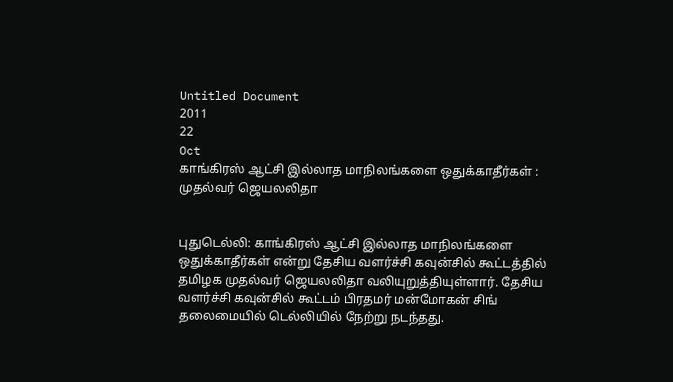Untitled Document
2011
22
Oct
காங்கிரஸ் ஆட்சி இல்லாத மாநிலங்களை ஒதுக்காதீர்கள் : முதல்வர் ஜெயலலிதா


புதுடெல்லி: காங்கிரஸ் ஆட்சி இல்லாத மாநிலங்களை ஒதுக்காதீர்கள் என்று தேசிய வளர்ச்சி கவுன்சில் கூட்டத்தில் தமிழக முதல்வர் ஜெயலலிதா வலியுறுத்தியுள்ளார். தேசிய வளர்ச்சி கவுன்சில் கூட்டம் பிரதமர் மன்மோகன் சிங் தலைமையில் டெல்லியில் நேற்று நடந்தது.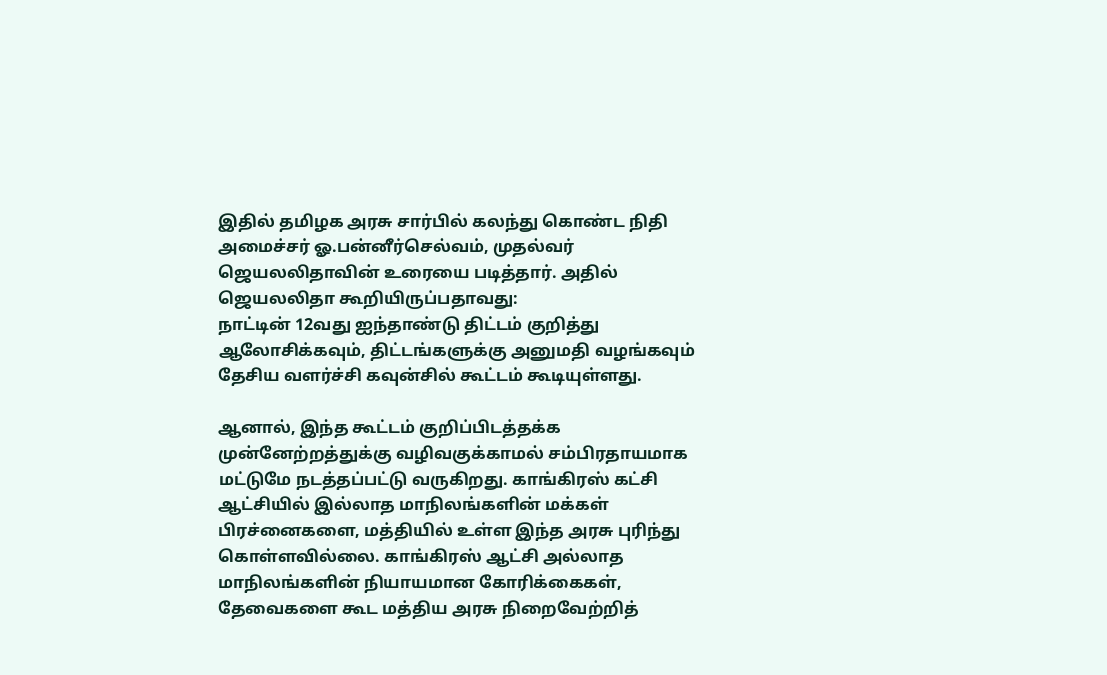இதில் தமிழக அரசு சார்பில் கலந்து கொண்ட நிதி அமைச்சர் ஓ.பன்னீர்செல்வம், முதல்வர் ஜெயலலிதாவின் உரையை படித்தார். அதில் ஜெயலலிதா கூறியிருப்பதாவது:
நாட்டின் 12வது ஐந்தாண்டு திட்டம் குறித்து ஆலோசிக்கவும், திட்டங்களுக்கு அனுமதி வழங்கவும் தேசிய வளர்ச்சி கவுன்சில் கூட்டம் கூடியுள்ளது.

ஆனால், இந்த கூட்டம் குறிப்பிடத்தக்க முன்னேற்றத்துக்கு வழிவகுக்காமல் சம்பிரதாயமாக மட்டுமே நடத்தப்பட்டு வருகிறது. காங்கிரஸ் கட்சி ஆட்சியில் இல்லாத மாநிலங்களின் மக்கள் பிரச்னைகளை, மத்தியில் உள்ள இந்த அரசு புரிந்து கொள்ளவில்லை. காங்கிரஸ் ஆட்சி அல்லாத மாநிலங்களின் நியாயமான கோரிக்கைகள், தேவைகளை கூட மத்திய அரசு நிறைவேற்றித்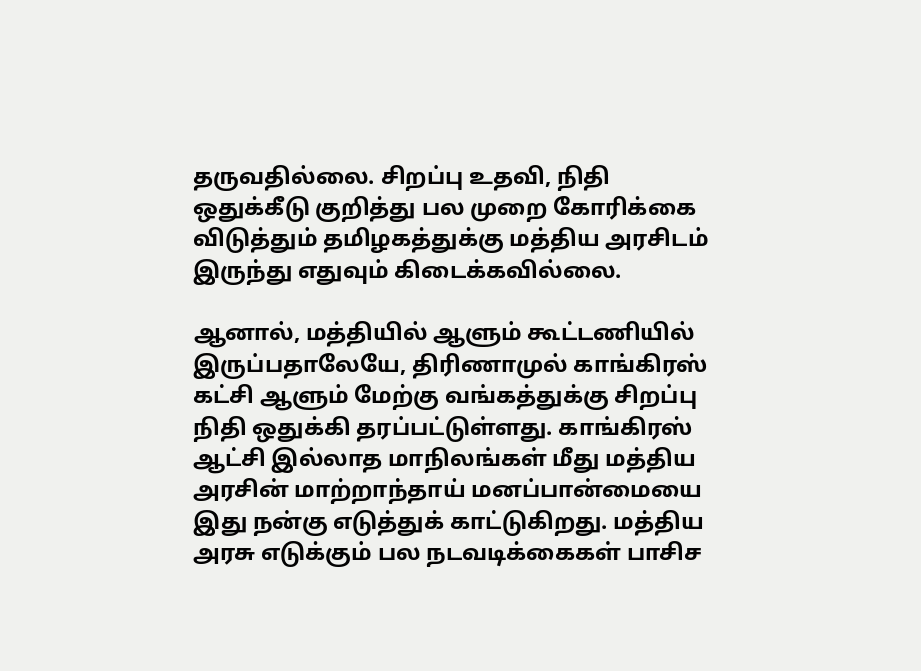தருவதில்லை. சிறப்பு உதவி, நிதி ஒதுக்கீடு குறித்து பல முறை கோரிக்கை விடுத்தும் தமிழகத்துக்கு மத்திய அரசிடம் இருந்து எதுவும் கிடைக்கவில்லை.

ஆனால், மத்தியில் ஆளும் கூட்டணியில் இருப்பதாலேயே, திரிணாமுல் காங்கிரஸ் கட்சி ஆளும் மேற்கு வங்கத்துக்கு சிறப்பு நிதி ஒதுக்கி தரப்பட்டுள்ளது. காங்கிரஸ் ஆட்சி இல்லாத மாநிலங்கள் மீது மத்திய அரசின் மாற்றாந்தாய் மனப்பான்மையை இது நன்கு எடுத்துக் காட்டுகிறது. மத்திய அரசு எடுக்கும் பல நடவடிக்கைகள் பாசிச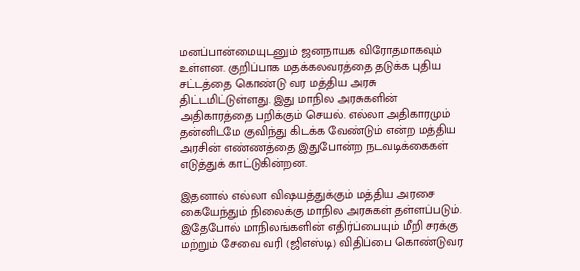மனப்பான்மையுடனும் ஜனநாயக விரோதமாகவும் உள்ளன. குறிப்பாக மதக்கலவரத்தை தடுக்க புதிய சட்டத்தை கொண்டு வர மத்திய அரசு திட்டமிட்டுள்ளது. இது மாநில அரசுகளின் அதிகாரத்தை பறிக்கும் செயல். எல்லா அதிகாரமும் தன்னிடமே குவிந்து கிடக்க வேண்டும் என்ற மத்திய அரசின் எண்ணத்தை இதுபோன்ற நடவடிக்கைகள் எடுத்துக் காட்டுகின்றன.

இதனால் எல்லா விஷயத்துக்கும் மத்திய அரசை கையேந்தும் நிலைக்கு மாநில அரசுகள் தள்ளப்படும். இதேபோல் மாநிலங்களின் எதிர்ப்பையும் மீறி சரக்கு மற்றும் சேவை வரி (ஜிஎஸ்டி) விதிப்பை கொண்டுவர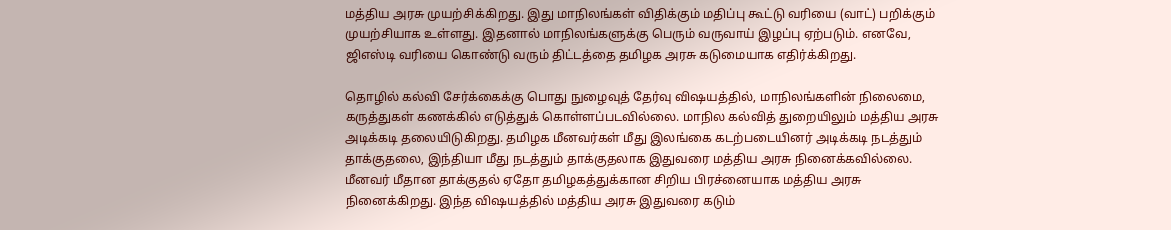மத்திய அரசு முயற்சிக்கிறது. இது மாநிலங்கள் விதிக்கும் மதிப்பு கூட்டு வரியை (வாட்) பறிக்கும் முயற்சியாக உள்ளது. இதனால் மாநிலங்களுக்கு பெரும் வருவாய் இழப்பு ஏற்படும். எனவே, ஜிஎஸ்டி வரியை கொண்டு வரும் திட்டத்தை தமிழக அரசு கடுமையாக எதிர்க்கிறது.

தொழில் கல்வி சேர்க்கைக்கு பொது நுழைவுத் தேர்வு விஷயத்தில், மாநிலங்களின் நிலைமை, கருத்துகள் கணக்கில் எடுத்துக் கொள்ளப்படவில்லை. மாநில கல்வித் துறையிலும் மத்திய அரசு அடிக்கடி தலையிடுகிறது. தமிழக மீனவர்கள் மீது இலங்கை கடற்படையினர் அடிக்கடி நடத்தும் தாக்குதலை, இந்தியா மீது நடத்தும் தாக்குதலாக இதுவரை மத்திய அரசு நினைக்கவில்லை. மீனவர் மீதான தாக்குதல் ஏதோ தமிழகத்துக்கான சிறிய பிரச்னையாக மத்திய அரசு நினைக்கிறது. இந்த விஷயத்தில் மத்திய அரசு இதுவரை கடும்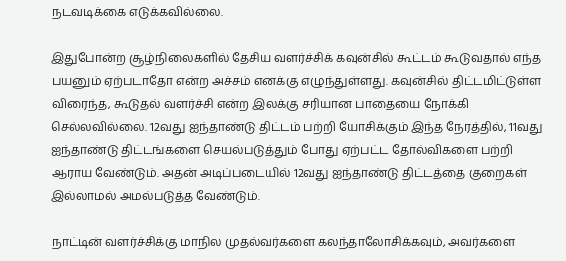நடவடிக்கை எடுக்கவில்லை.

இதுபோன்ற சூழ்நிலைகளில் தேசிய வளர்ச்சிக் கவுன்சில் கூட்டம் கூடுவதால் எந்த பயனும் ஏற்படாதோ என்ற அச்சம் எனக்கு எழுந்துள்ளது. கவுன்சில் திட்டமிட்டுள்ள விரைந்த, கூடுதல் வளர்ச்சி என்ற இலக்கு சரியான பாதையை நோக்கி செல்லவில்லை. 12வது ஐந்தாண்டு திட்டம் பற்றி யோசிக்கும் இந்த நேரத்தில், 11வது ஐந்தாண்டு திட்டங்களை செயல்படுத்தும் போது ஏற்பட்ட தோல்விகளை பற்றி ஆராய வேண்டும். அதன் அடிப்படையில் 12வது ஐந்தாண்டு திட்டத்தை குறைகள் இல்லாமல் அமல்படுத்த வேண்டும்.

நாட்டின் வளர்ச்சிக்கு மாநில முதல்வர்களை கலந்தாலோசிக்கவும், அவர்களை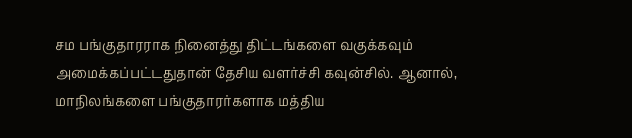சம பங்குதாரராக நினைத்து திட்டங்களை வகுக்கவும் அமைக்கப்பட்டதுதான் தேசிய வளர்ச்சி கவுன்சில். ஆனால், மாநிலங்களை பங்குதாரர்களாக மத்திய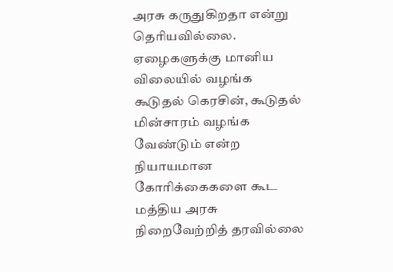அரசு கருதுகிறதா என்று தெரியவில்லை. ஏழைகளுக்கு மானிய விலையில் வழங்க கூடுதல் கெரசின், கூடுதல் மின்சாரம் வழங்க வேண்டும் என்ற நியாயமான கோரிக்கைகளை கூட மத்திய அரசு நிறைவேற்றித் தரவில்லை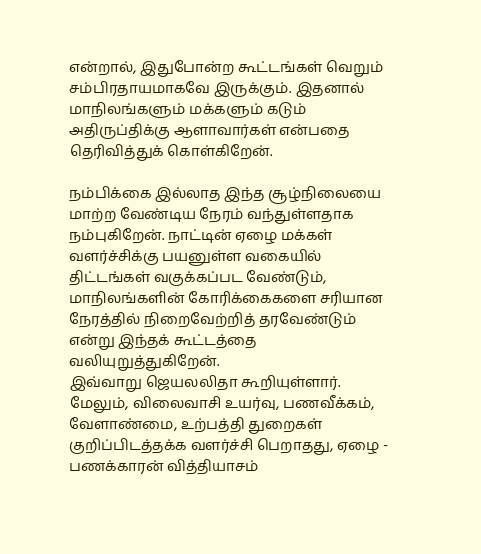என்றால், இதுபோன்ற கூட்டங்கள் வெறும் சம்பிரதாயமாகவே இருக்கும். இதனால் மாநிலங்களும் மக்களும் கடும் அதிருப்திக்கு ஆளாவார்கள் என்பதை தெரிவித்துக் கொள்கிறேன்.

நம்பிக்கை இல்லாத இந்த சூழ்நிலையை மாற்ற வேண்டிய நேரம் வந்துள்ளதாக நம்புகிறேன். நாட்டின் ஏழை மக்கள் வளர்ச்சிக்கு பயனுள்ள வகையில் திட்டங்கள் வகுக்கப்பட வேண்டும், மாநிலங்களின் கோரிக்கைகளை சரியான நேரத்தில் நிறைவேற்றித் தரவேண்டும் என்று இந்தக் கூட்டத்தை வலியுறுத்துகிறேன்.
இவ்வாறு ஜெயலலிதா கூறியுள்ளார். மேலும், விலைவாசி உயர்வு, பணவீக்கம், வேளாண்மை, உற்பத்தி துறைகள் குறிப்பிடத்தக்க வளர்ச்சி பெறாதது, ஏழை - பணக்காரன் வித்தியாசம்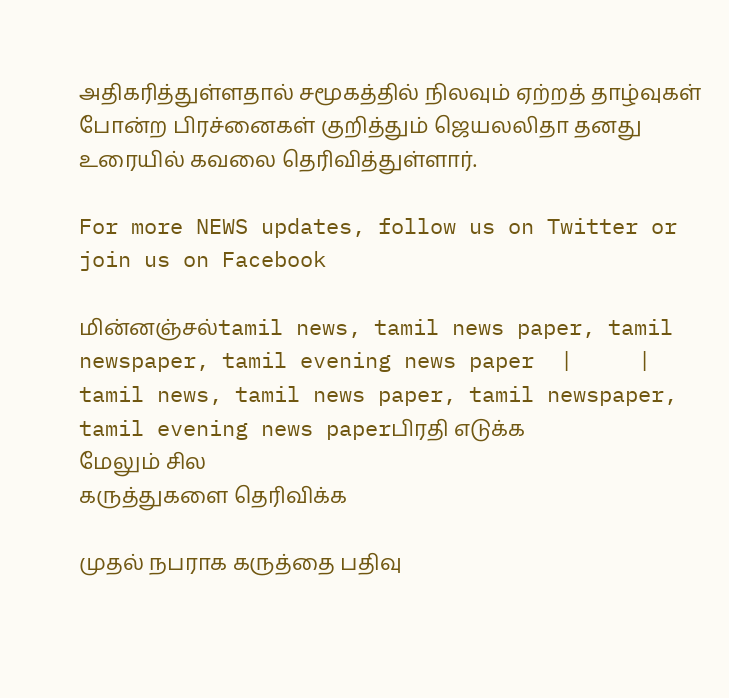அதிகரித்துள்ளதால் சமூகத்தில் நிலவும் ஏற்றத் தாழ்வுகள் போன்ற பிரச்னைகள் குறித்தும் ஜெயலலிதா தனது உரையில் கவலை தெரிவித்துள்ளார்.

For more NEWS updates, follow us on Twitter or join us on Facebook

மின்னஞ்சல்tamil news, tamil news paper, tamil newspaper, tamil evening news paper  |     |   tamil news, tamil news paper, tamil newspaper, tamil evening news paperபிரதி எடுக்க
மேலும் சில
கருத்துகளை தெரிவிக்க

முதல் நபராக கருத்தை பதிவு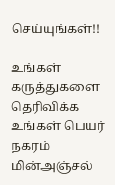செய்யுங்கள்!!

உங்கள் கருத்துகளை தெரிவிக்க
உங்கள் பெயர்
நகரம்
மின்அஞ்சல்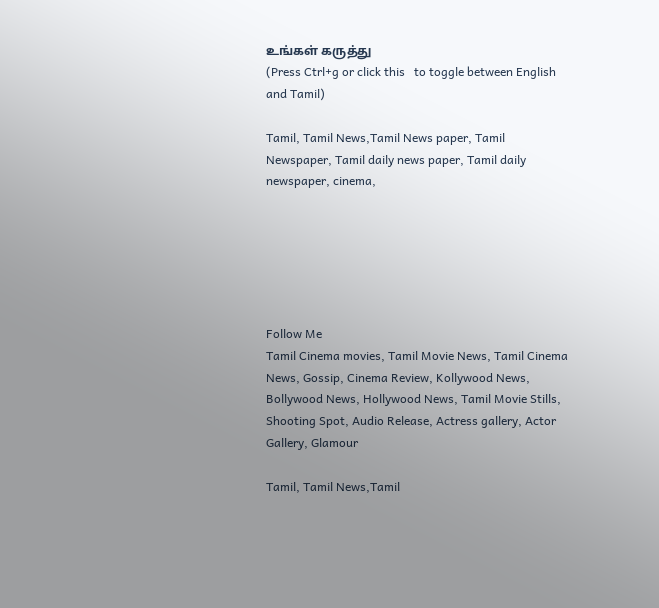உங்கள் கருத்து
(Press Ctrl+g or click this   to toggle between English and Tamil)

Tamil, Tamil News,Tamil News paper, Tamil Newspaper, Tamil daily news paper, Tamil daily newspaper, cinema,






Follow Me
Tamil Cinema movies, Tamil Movie News, Tamil Cinema News, Gossip, Cinema Review, Kollywood News, Bollywood News, Hollywood News, Tamil Movie Stills, Shooting Spot, Audio Release, Actress gallery, Actor Gallery, Glamour

Tamil, Tamil News,Tamil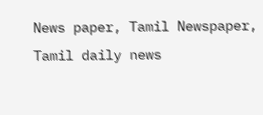News paper, Tamil Newspaper, Tamil daily news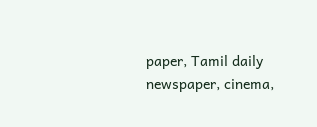paper, Tamil daily newspaper, cinema,